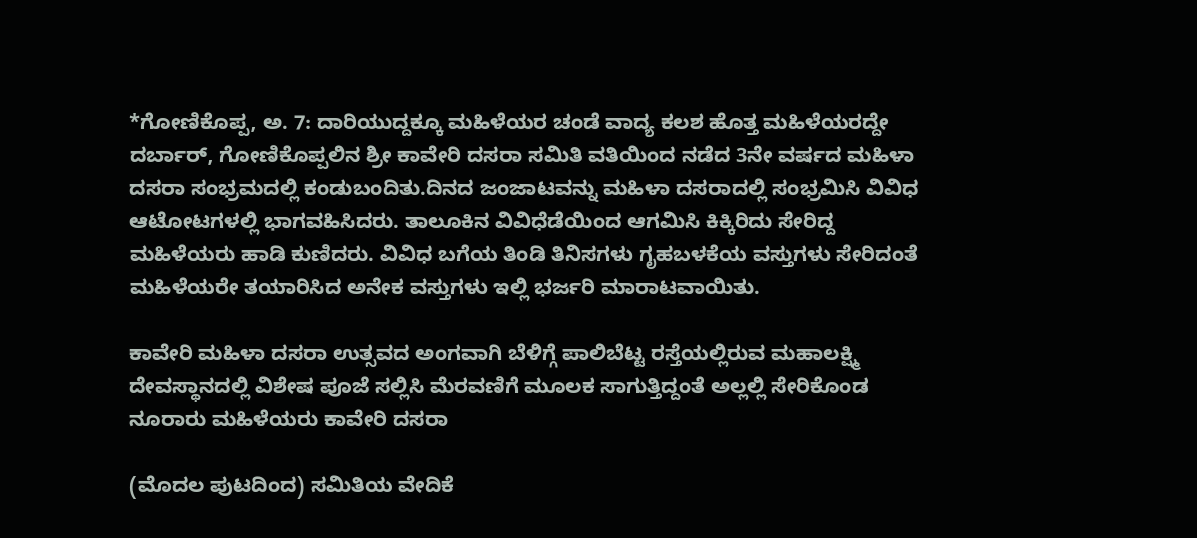*ಗೋಣಿಕೊಪ್ಪ, ಅ. 7: ದಾರಿಯುದ್ದಕ್ಕೂ ಮಹಿಳೆಯರ ಚಂಡೆ ವಾದ್ಯ ಕಲಶ ಹೊತ್ತ ಮಹಿಳೆಯರದ್ದೇ ದರ್ಬಾರ್, ಗೋಣಿಕೊಪ್ಪಲಿನ ಶ್ರೀ ಕಾವೇರಿ ದಸರಾ ಸಮಿತಿ ವತಿಯಿಂದ ನಡೆದ 3ನೇ ವರ್ಷದ ಮಹಿಳಾ ದಸರಾ ಸಂಭ್ರಮದಲ್ಲಿ ಕಂಡುಬಂದಿತು.ದಿನದ ಜಂಜಾಟವನ್ನು ಮಹಿಳಾ ದಸರಾದಲ್ಲಿ ಸಂಭ್ರಮಿಸಿ ವಿವಿಧ ಆಟೋಟಗಳಲ್ಲಿ ಭಾಗವಹಿಸಿದರು. ತಾಲೂಕಿನ ವಿವಿಧೆಡೆಯಿಂದ ಆಗಮಿಸಿ ಕಿಕ್ಕಿರಿದು ಸೇರಿದ್ದ ಮಹಿಳೆಯರು ಹಾಡಿ ಕುಣಿದರು. ವಿವಿಧ ಬಗೆಯ ತಿಂಡಿ ತಿನಿಸಗಳು ಗೃಹಬಳಕೆಯ ವಸ್ತುಗಳು ಸೇರಿದಂತೆ ಮಹಿಳೆಯರೇ ತಯಾರಿಸಿದ ಅನೇಕ ವಸ್ತುಗಳು ಇಲ್ಲಿ ಭರ್ಜರಿ ಮಾರಾಟವಾಯಿತು.

ಕಾವೇರಿ ಮಹಿಳಾ ದಸರಾ ಉತ್ಸವದ ಅಂಗವಾಗಿ ಬೆಳಿಗ್ಗೆ ಪಾಲಿಬೆಟ್ಟ ರಸ್ತೆಯಲ್ಲಿರುವ ಮಹಾಲಕ್ಷ್ಮಿ ದೇವಸ್ಥಾನದಲ್ಲಿ ವಿಶೇಷ ಪೂಜೆ ಸಲ್ಲಿಸಿ ಮೆರವಣಿಗೆ ಮೂಲಕ ಸಾಗುತ್ತಿದ್ದಂತೆ ಅಲ್ಲಲ್ಲಿ ಸೇರಿಕೊಂಡ ನೂರಾರು ಮಹಿಳೆಯರು ಕಾವೇರಿ ದಸರಾ

(ಮೊದಲ ಪುಟದಿಂದ) ಸಮಿತಿಯ ವೇದಿಕೆ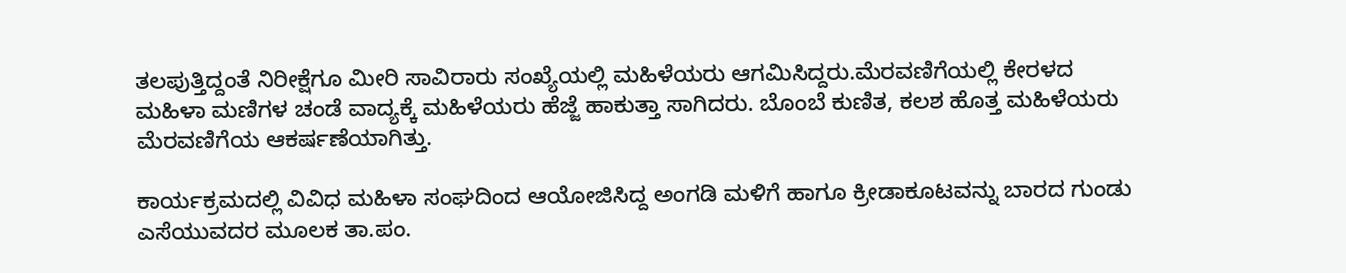ತಲಪುತ್ತಿದ್ದಂತೆ ನಿರೀಕ್ಷೆಗೂ ಮೀರಿ ಸಾವಿರಾರು ಸಂಖ್ಯೆಯಲ್ಲಿ ಮಹಿಳೆಯರು ಆಗಮಿಸಿದ್ದರು.ಮೆರವಣಿಗೆಯಲ್ಲಿ ಕೇರಳದ ಮಹಿಳಾ ಮಣಿಗಳ ಚಂಡೆ ವಾದ್ಯಕ್ಕೆ ಮಹಿಳೆಯರು ಹೆಜ್ಜೆ ಹಾಕುತ್ತಾ ಸಾಗಿದರು. ಬೊಂಬೆ ಕುಣಿತ, ಕಲಶ ಹೊತ್ತ ಮಹಿಳೆಯರು ಮೆರವಣಿಗೆಯ ಆಕರ್ಷಣೆಯಾಗಿತ್ತು.

ಕಾರ್ಯಕ್ರಮದಲ್ಲಿ ವಿವಿಧ ಮಹಿಳಾ ಸಂಘದಿಂದ ಆಯೋಜಿಸಿದ್ದ ಅಂಗಡಿ ಮಳಿಗೆ ಹಾಗೂ ಕ್ರೀಡಾಕೂಟವನ್ನು ಬಾರದ ಗುಂಡು ಎಸೆಯುವದರ ಮೂಲಕ ತಾ.ಪಂ.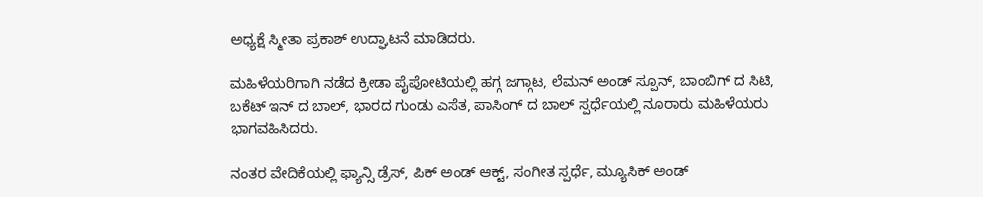ಅಧ್ಯಕ್ಷೆ ಸ್ಮೀತಾ ಪ್ರಕಾಶ್ ಉದ್ಘಾಟನೆ ಮಾಡಿದರು.

ಮಹಿಳೆಯರಿಗಾಗಿ ನಡೆದ ಕ್ರೀಡಾ ಪೈಪೋಟಿಯಲ್ಲಿ ಹಗ್ಗ ಜಗ್ಗಾಟ, ಲೆಮನ್ ಅಂಡ್ ಸ್ಪೂನ್, ಬಾಂಬಿಗ್ ದ ಸಿಟಿ, ಬಕೆಟ್ ಇನ್ ದ ಬಾಲ್, ಭಾರದ ಗುಂಡು ಎಸೆತ, ಪಾಸಿಂಗ್ ದ ಬಾಲ್ ಸ್ಪರ್ಧೆಯಲ್ಲಿ ನೂರಾರು ಮಹಿಳೆಯರು ಭಾಗವಹಿಸಿದರು.

ನಂತರ ವೇದಿಕೆಯಲ್ಲಿ ಫ್ಯಾನ್ಸಿ ಡ್ರೆಸ್, ಪಿಕ್ ಅಂಡ್ ಆಕ್ಟ್, ಸಂಗೀತ ಸ್ಪರ್ಧೆ, ಮ್ಯೂಸಿಕ್ ಅಂಡ್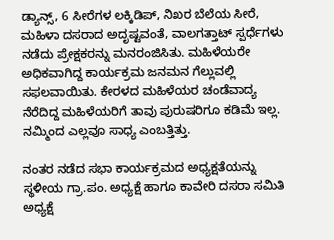ಡ್ಯಾನ್ಸ್, 6 ಸೀರೆಗಳ ಲಕ್ಕಿಡಿಪ್, ನಿಖರ ಬೆಲೆಯ ಸೀರೆ, ಮಹಿಳಾ ದಸರಾದ ಅದೃಷ್ಟವಂತೆ, ವಾಲಗತ್ತಾಟ್ ಸ್ಪರ್ಧೆಗಳು ನಡೆದು ಪ್ರೇಕ್ಷಕರನ್ನು ಮನರಂಜಿಸಿತು. ಮಹಿಳೆಯರೇ ಅಧಿಕವಾಗಿದ್ದ ಕಾರ್ಯಕ್ರಮ ಜನಮನ ಗೆಲ್ಲುವಲ್ಲಿ ಸಫಲವಾಯಿತು. ಕೇರಳದ ಮಹಿಳೆಯರ ಚಂಡೆವಾದ್ಯ ನೆರೆದಿದ್ದ ಮಹಿಳೆಯರಿಗೆ ತಾವು ಪುರುಷರಿಗೂ ಕಡಿಮೆ ಇಲ್ಲ. ನಮ್ಮಿಂದ ಎಲ್ಲವೂ ಸಾಧ್ಯ ಎಂಬತ್ತಿತ್ತು.

ನಂತರ ನಡೆದ ಸಭಾ ಕಾರ್ಯಕ್ರಮದ ಅಧ್ಯಕ್ಷತೆಯನ್ನು ಸ್ಥಳೀಯ ಗ್ರಾ.ಪಂ. ಅಧ್ಯಕ್ಷೆ ಹಾಗೂ ಕಾವೇರಿ ದಸರಾ ಸಮಿತಿ ಅಧ್ಯಕ್ಷೆ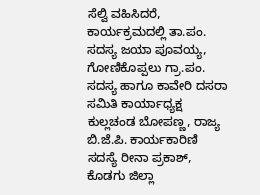ಸೆಲ್ವಿ ವಹಿಸಿದರೆ, ಕಾರ್ಯಕ್ರಮದಲ್ಲಿ ತಾ.ಪಂ. ಸದಸ್ಯ ಜಯಾ ಪೂವಯ್ಯ, ಗೋಣಿಕೊಪ್ಪಲು ಗ್ರಾ.ಪಂ. ಸದಸ್ಯ ಹಾಗೂ ಕಾವೇರಿ ದಸರಾ ಸಮಿತಿ ಕಾರ್ಯಾಧ್ಯಕ್ಷ ಕುಲ್ಲಚಂಡ ಬೋಪಣ್ಣ, ರಾಜ್ಯ ಬಿ.ಜೆ.ಪಿ. ಕಾರ್ಯಕಾರಿಣಿ ಸದಸ್ಯೆ ರೀನಾ ಪ್ರಕಾಶ್, ಕೊಡಗು ಜಿಲ್ಲಾ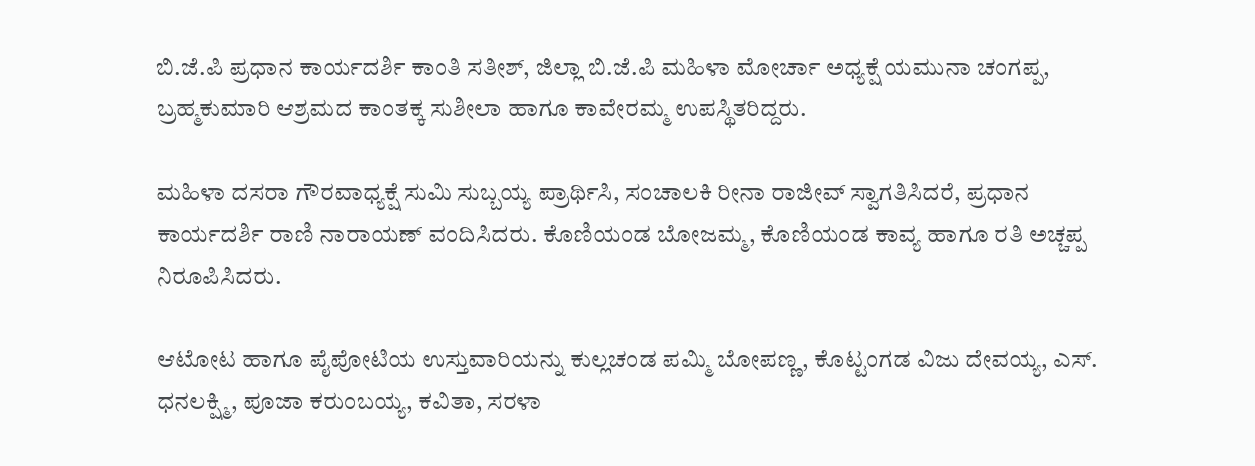ಬಿ.ಜೆ.ಪಿ ಪ್ರಧಾನ ಕಾರ್ಯದರ್ಶಿ ಕಾಂತಿ ಸತೀಶ್, ಜಿಲ್ಲಾ ಬಿ.ಜೆ.ಪಿ ಮಹಿಳಾ ಮೋರ್ಚಾ ಅಧ್ಯಕ್ಷೆ ಯಮುನಾ ಚಂಗಪ್ಪ, ಬ್ರಹ್ಮಕುಮಾರಿ ಆಶ್ರಮದ ಕಾಂತಕ್ಕ ಸುಶೀಲಾ ಹಾಗೂ ಕಾವೇರಮ್ಮ ಉಪಸ್ಥಿತರಿದ್ದರು.

ಮಹಿಳಾ ದಸರಾ ಗೌರವಾಧ್ಯಕ್ಷೆ ಸುಮಿ ಸುಬ್ಬಯ್ಯ ಪ್ರಾರ್ಥಿಸಿ, ಸಂಚಾಲಕಿ ರೀನಾ ರಾಜೀವ್ ಸ್ವಾಗತಿಸಿದರೆ, ಪ್ರಧಾನ ಕಾರ್ಯದರ್ಶಿ ರಾಣಿ ನಾರಾಯಣ್ ವಂದಿಸಿದರು. ಕೊಣಿಯಂಡ ಬೋಜಮ್ಮ, ಕೊಣಿಯಂಡ ಕಾವ್ಯ ಹಾಗೂ ರತಿ ಅಚ್ಚಪ್ಪ ನಿರೂಪಿಸಿದರು.

ಆಟೋಟ ಹಾಗೂ ಪೈಪೋಟಿಯ ಉಸ್ತುವಾರಿಯನ್ನು ಕುಲ್ಲಚಂಡ ಪಮ್ಮಿ ಬೋಪಣ್ಣ, ಕೊಟ್ಟಂಗಡ ವಿಜು ದೇವಯ್ಯ, ಎಸ್. ಧನಲಕ್ಷ್ಮಿ, ಪೂಜಾ ಕರುಂಬಯ್ಯ, ಕವಿತಾ, ಸರಳಾ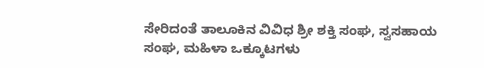ಸೇರಿದಂತೆ ತಾಲೂಕಿನ ವಿವಿಧ ಶ್ರೀ ಶಕ್ತಿ ಸಂಘ, ಸ್ವಸಹಾಯ ಸಂಘ, ಮಹಿಳಾ ಒಕ್ಕೂಟಗಳು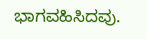ಭಾಗವಹಿಸಿದವು.